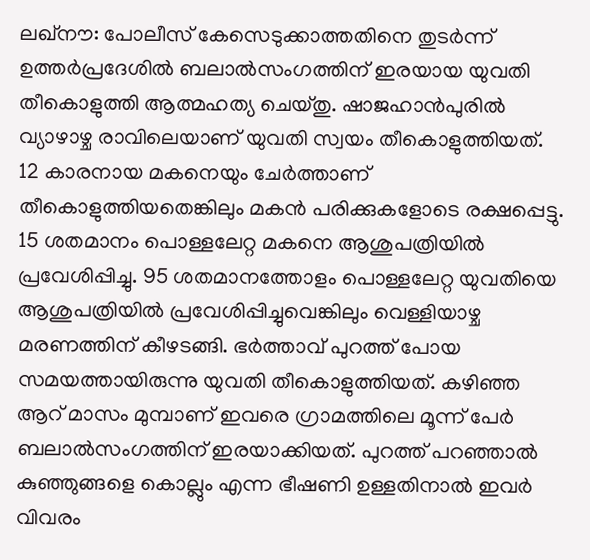ലഖ്നൗ: പോലീസ് കേസെടുക്കാത്തതിനെ തുടർന്ന് ഉത്തർപ്രദേശിൽ ബലാൽസംഗത്തിന് ഇരയായ യുവതി തീകൊളുത്തി ആത്മഹത്യ ചെയ്തു. ഷാജഹാൻപുരിൽ വ്യാഴാഴ്ച രാവിലെയാണ് യുവതി സ്വയം തീകൊളുത്തിയത്. 12 കാരനായ മകനെയും ചേർത്താണ് തീകൊളുത്തിയതെങ്കിലും മകൻ പരിക്കുകളോടെ രക്ഷപ്പെട്ടു. 15 ശതമാനം പൊള്ളലേറ്റ മകനെ ആശുപത്രിയിൽ പ്രവേശിപ്പിച്ചു. 95 ശതമാനത്തോളം പൊള്ളലേറ്റ യുവതിയെ ആശുപത്രിയിൽ പ്രവേശിപ്പിച്ചുവെങ്കിലും വെള്ളിയാഴ്ച മരണത്തിന് കീഴടങ്ങി. ഭർത്താവ് പുറത്ത് പോയ സമയത്തായിരുന്നു യുവതി തീകൊളുത്തിയത്. കഴിഞ്ഞ ആറ് മാസം മുമ്പാണ് ഇവരെ ഗ്രാമത്തിലെ മൂന്ന് പേർ ബലാൽസംഗത്തിന് ഇരയാക്കിയത്. പുറത്ത് പറഞ്ഞാൽ കുഞ്ഞുങ്ങളെ കൊല്ലും എന്ന ഭീഷണി ഉള്ളതിനാൽ ഇവർ വിവരം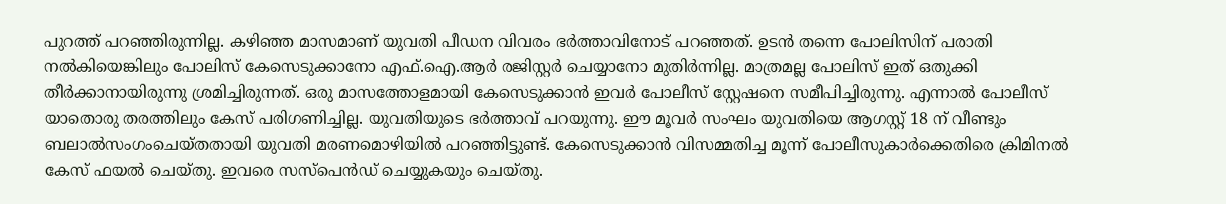പുറത്ത് പറഞ്ഞിരുന്നില്ല. കഴിഞ്ഞ മാസമാണ് യുവതി പീഡന വിവരം ഭർത്താവിനോട് പറഞ്ഞത്. ഉടൻ തന്നെ പോലിസിന് പരാതി നൽകിയെങ്കിലും പോലിസ് കേസെടുക്കാനോ എഫ്.ഐ.ആർ രജിസ്റ്റർ ചെയ്യാനോ മുതിർന്നില്ല. മാത്രമല്ല പോലിസ് ഇത് ഒതുക്കി തീർക്കാനായിരുന്നു ശ്രമിച്ചിരുന്നത്. ഒരു മാസത്തോളമായി കേസെടുക്കാൻ ഇവർ പോലീസ് സ്റ്റേഷനെ സമീപിച്ചിരുന്നു. എന്നാൽ പോലീസ് യാതൊരു തരത്തിലും കേസ് പരിഗണിച്ചില്ല. യുവതിയുടെ ഭർത്താവ് പറയുന്നു. ഈ മൂവർ സംഘം യുവതിയെ ആഗസ്റ്റ് 18 ന് വീണ്ടും ബലാൽസംഗംചെയ്തതായി യുവതി മരണമൊഴിയിൽ പറഞ്ഞിട്ടുണ്ട്. കേസെടുക്കാൻ വിസമ്മതിച്ച മൂന്ന് പോലീസുകാർക്കെതിരെ ക്രിമിനൽ കേസ് ഫയൽ ചെയ്തു. ഇവരെ സസ്പെൻഡ് ചെയ്യുകയും ചെയ്തു.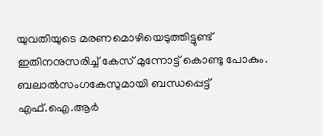യുവതിയുടെ മരണമൊഴിയെടുത്തിട്ടുണ്ട് ഇതിനനുസരിച്ച് കേസ് മുന്നോട്ട് കൊണ്ടു പോകും. ബലാൽസംഗകേസുമായി ബന്ധപ്പെട്ട് എഫ്.ഐ.ആർ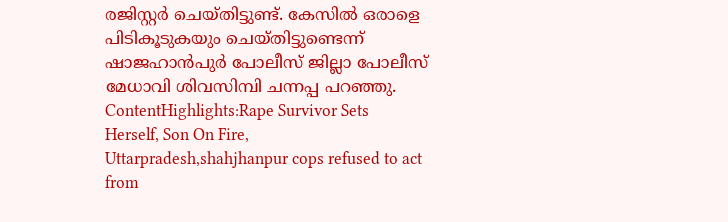രജിസ്റ്റർ ചെയ്തിട്ടുണ്ട്. കേസിൽ ഒരാളെ പിടികൂടുകയും ചെയ്തിട്ടുണ്ടെന്ന് ഷാജഹാൻപുർ പോലീസ് ജില്ലാ പോലീസ് മേധാവി ശിവസിമ്പി ചന്നപ്പ പറഞ്ഞു. ContentHighlights:Rape Survivor Sets Herself, Son On Fire, Uttarpradesh,shahjhanpur cops refused to act
from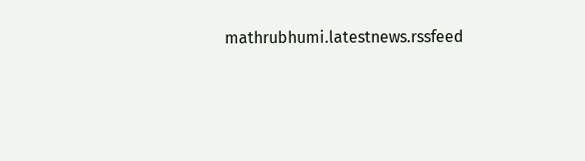mathrubhumi.latestnews.rssfeed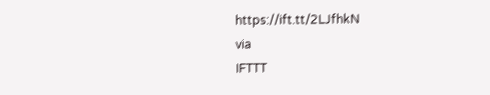https://ift.tt/2LJfhkN
via
IFTTT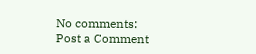No comments:
Post a Comment